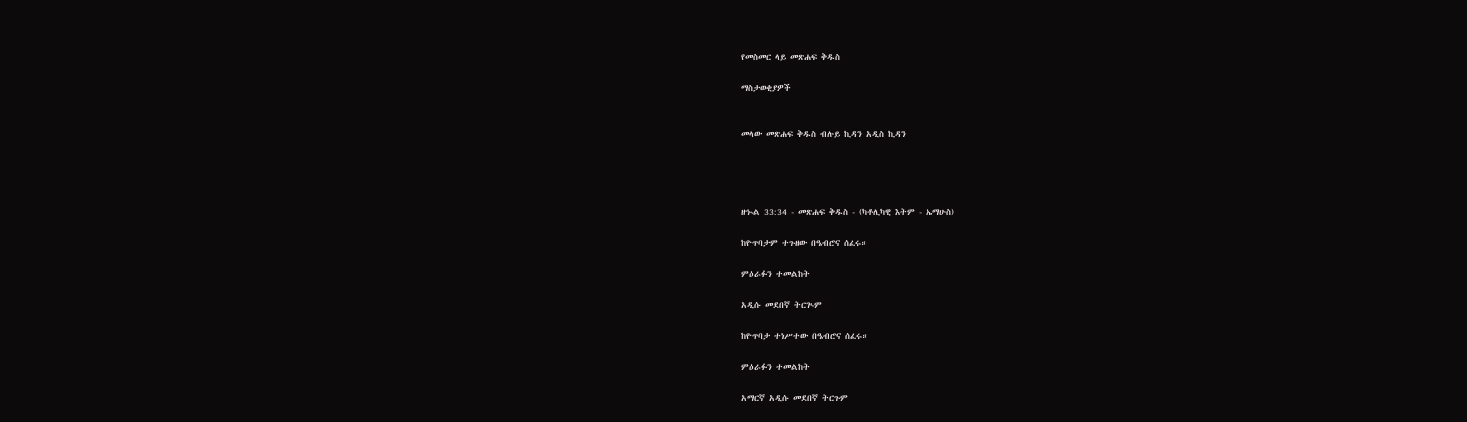የመስመር ላይ መጽሐፍ ቅዱስ

ማስታወቂያዎች


መላው መጽሐፍ ቅዱስ ብሉይ ኪዳን አዲስ ኪዳን




ዘኍል 33:34 - መጽሐፍ ቅዱስ - (ካቶሊካዊ እትም - ኤማሁስ)

ከዮጥባታም ተጉዘው በዔብሮና ሰፈሩ።

ምዕራፉን ተመልከት

አዲሱ መደበኛ ትርጒም

ከዮጥባታ ተነሥተው በዔብሮና ሰፈሩ።

ምዕራፉን ተመልከት

አማርኛ አዲሱ መደበኛ ትርጉም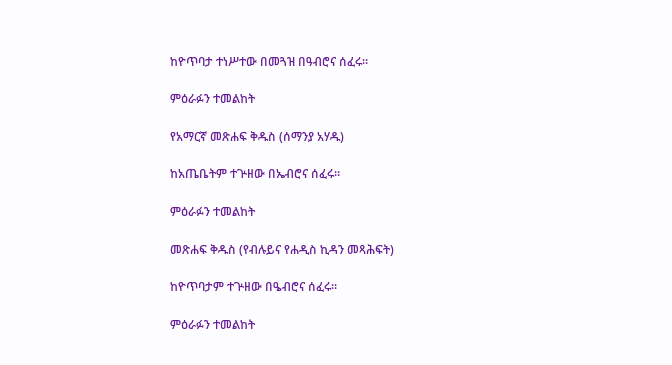ከዮጥባታ ተነሥተው በመጓዝ በዓብሮና ሰፈሩ።

ምዕራፉን ተመልከት

የአማርኛ መጽሐፍ ቅዱስ (ሰማንያ አሃዱ)

ከአጤቤትም ተጕዘው በኤብሮና ሰፈሩ።

ምዕራፉን ተመልከት

መጽሐፍ ቅዱስ (የብሉይና የሐዲስ ኪዳን መጻሕፍት)

ከዮጥባታም ተጕዘው በዔብሮና ሰፈሩ።

ምዕራፉን ተመልከት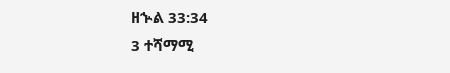ዘኍል 33:34
3 ተሻማሚ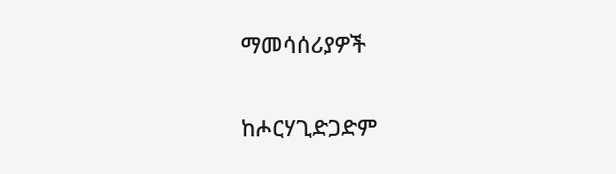ማመሳሰሪያዎች

ከሖርሃጊድጋድም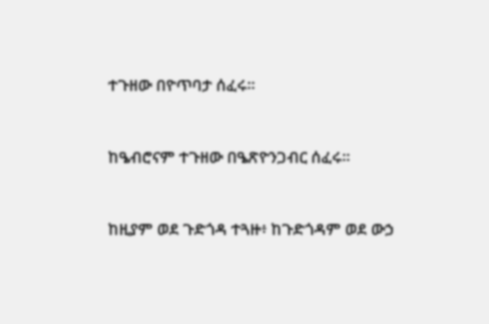ተጉዘው በዮጥባታ ሰፈሩ።


ከዔብሮናም ተጉዘው በዔጽዮንጋብር ሰፈሩ።


ከዚያም ወደ ጉድጎዳ ተጓዙ፥ ከጉድጎዳም ወደ ውኃ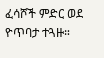ፈሳሾች ምድር ወደ ዮጥባታ ተጓዙ።